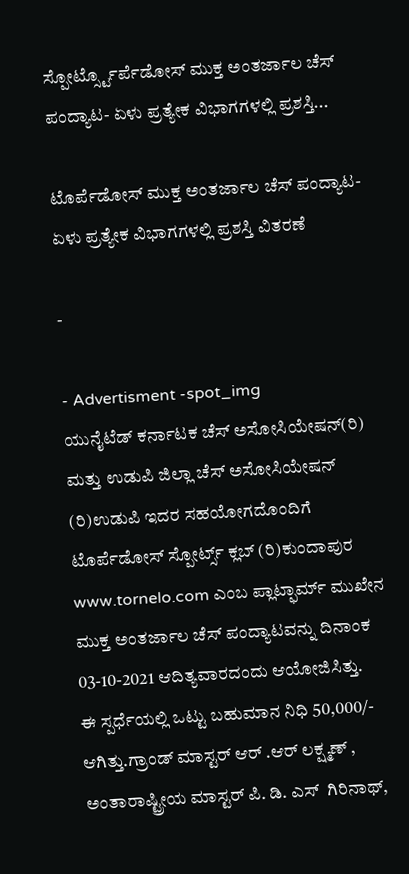ಸ್ಪೋರ್ಟ್ಸ್ಟೊರ್ಪೆಡೋಸ್ ಮುಕ್ತ ಅಂತರ್ಜಾಲ ಚೆಸ್ ಪಂದ್ಯಾಟ- ಏಳು ಪ್ರತ್ಯೇಕ ವಿಭಾಗಗಳಲ್ಲಿ ಪ್ರಶಸ್ತಿ...

ಟೊರ್ಪೆಡೋಸ್ ಮುಕ್ತ ಅಂತರ್ಜಾಲ ಚೆಸ್ ಪಂದ್ಯಾಟ- ಏಳು ಪ್ರತ್ಯೇಕ ವಿಭಾಗಗಳಲ್ಲಿ ಪ್ರಶಸ್ತಿ ವಿತರಣೆ

-

- Advertisment -spot_img
ಯುನೈಟೆಡ್ ಕರ್ನಾಟಕ ಚೆಸ್ ಅಸೋಸಿಯೇಷನ್(ರಿ) ಮತ್ತು ಉಡುಪಿ ಜಿಲ್ಲಾ ಚೆಸ್ ಅಸೋಸಿಯೇಷನ್ (ರಿ)ಉಡುಪಿ ಇದರ ಸಹಯೋಗದೊಂದಿಗೆ
ಟೊರ್ಪೆಡೋಸ್ ಸ್ಪೋರ್ಟ್ಸ್ ಕ್ಲಬ್ (ರಿ)ಕುಂದಾಪುರ www.tornelo.com ಎಂಬ ಪ್ಲಾಟ್ಫಾರ್ಮ್ ಮುಖೇನ  ಮುಕ್ತ ಅಂತರ್ಜಾಲ ಚೆಸ್ ಪಂದ್ಯಾಟವನ್ನು ದಿನಾಂಕ 03-10-2021 ಆದಿತ್ಯವಾರದಂದು ಆಯೋಜಿಸಿತ್ತು.
ಈ ಸ್ಪರ್ಧೆಯಲ್ಲಿ ಒಟ್ಟು ಬಹುಮಾನ ನಿಧಿ 50,000/- ಆಗಿತ್ತು.ಗ್ರಾಂಡ್ ಮಾಸ್ಟರ್ ಆರ್ .ಆರ್ ಲಕ್ಷ್ಮಣ್ , ಅಂತಾರಾಷ್ಟ್ರೀಯ ಮಾಸ್ಟರ್ ಪಿ. ಡಿ. ಎಸ್  ಗಿರಿನಾಥ್,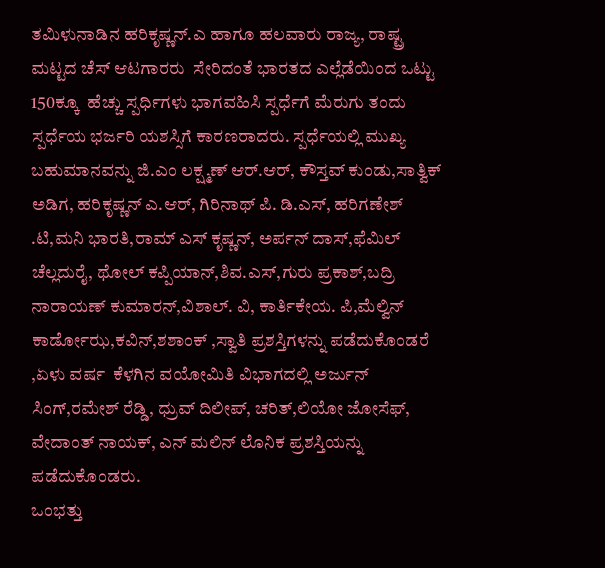ತಮಿಳುನಾಡಿನ ಹರಿಕೃಷ್ಣನ್.ಎ ಹಾಗೂ ಹಲವಾರು ರಾಜ್ಯ, ರಾಷ್ಟ್ರ ಮಟ್ಟದ ಚೆಸ್ ಆಟಗಾರರು  ಸೇರಿದಂತೆ ಭಾರತದ ಎಲ್ಲೆಡೆಯಿಂದ ಒಟ್ಟು 150ಕ್ಕೂ  ಹೆಚ್ಚು ಸ್ಪರ್ಧಿಗಳು ಭಾಗವಹಿಸಿ ಸ್ಪರ್ಧೆಗೆ ಮೆರುಗು ತಂದು ಸ್ಪರ್ಧೆಯ ಭರ್ಜರಿ ಯಶಸ್ಸಿಗೆ ಕಾರಣರಾದರು. ಸ್ಪರ್ಧೆಯಲ್ಲಿ ಮುಖ್ಯ ಬಹುಮಾನವನ್ನು ಜಿ.ಎಂ ಲಕ್ಷ್ಮಣ್ ಆರ್.ಆರ್, ಕೌಸ್ತವ್ ಕುಂಡು,ಸಾತ್ವಿಕ್ ಅಡಿಗ, ಹರಿಕೃಷ್ಣನ್ ಎ.ಆರ್, ಗಿರಿನಾಥ್ ಪಿ. ಡಿ.ಎಸ್, ಹರಿಗಣೇಶ್ .ಟಿ,ಮನಿ ಭಾರತಿ,ರಾಮ್ ಎಸ್ ಕೃಷ್ಣನ್, ಅರ್ಪನ್ ದಾಸ್,ಫೆಮಿಲ್ ಚೆಲ್ಲದುರೈ, ಥೋಲ್ ಕಪ್ಪಿಯಾನ್,ಶಿವ.ಎಸ್,ಗುರು ಪ್ರಕಾಶ್,ಬದ್ರಿ ನಾರಾಯಣ್ ಕುಮಾರನ್,ವಿಶಾಲ್. ವಿ, ಕಾರ್ತಿಕೇಯ. ಪಿ,ಮೆಲ್ವಿನ್ ಕಾರ್ಡೋಝ,ಕವಿನ್,ಶಶಾಂಕ್ ,ಸ್ವಾತಿ ಪ್ರಶಸ್ತಿಗಳನ್ನು ಪಡೆದುಕೊಂಡರೆ ,ಏಳು ವರ್ಷ  ಕೆಳಗಿನ ವಯೋಮಿತಿ ವಿಭಾಗದಲ್ಲಿ ಅರ್ಜುನ್ ಸಿಂಗ್,ರಮೇಶ್ ರೆಡ್ಡಿ, ಧ್ರುವ್ ದಿಲೀಪ್, ಚರಿತ್,ಲಿಯೋ ಜೋಸೆಫ್, ವೇದಾಂತ್ ನಾಯಕ್, ಎನ್ ಮಲಿನ್ ಲೊನಿಕ ಪ್ರಶಸ್ತಿಯನ್ನು ಪಡೆದುಕೊಂಡರು.
ಒಂಭತ್ತು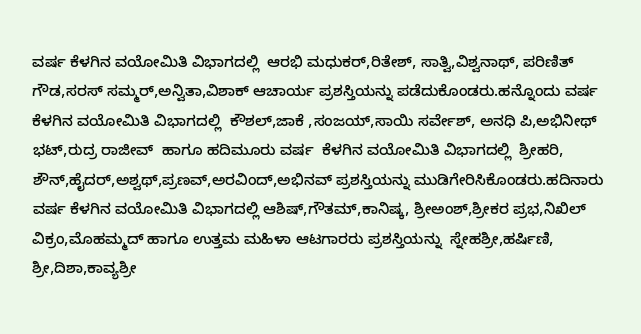ವರ್ಷ ಕೆಳಗಿನ ವಯೋಮಿತಿ ವಿಭಾಗದಲ್ಲಿ  ಆರಭಿ ಮಧುಕರ್,ರಿತೇಶ್, ಸಾತ್ವಿ,ವಿಶ್ವನಾಥ್, ಪರಿಣಿತ್ ಗೌಡ,ಸರಸ್ ಸಮ್ಮರ್,ಅನ್ವಿತಾ,ವಿಶಾಕ್ ಆಚಾರ್ಯ ಪ್ರಶಸ್ತಿಯನ್ನು ಪಡೆದುಕೊಂಡರು.ಹನ್ನೊಂದು ವರ್ಷ ಕೆಳಗಿನ ವಯೋಮಿತಿ ವಿಭಾಗದಲ್ಲಿ  ಕೌಶಲ್,ಜಾಕೆ ,ಸಂಜಯ್,ಸಾಯಿ ಸರ್ವೇಶ್, ಅನಧಿ ಪಿ,ಅಭಿನೀಥ್ ಭಟ್,ರುದ್ರ ರಾಜೀವ್  ಹಾಗೂ ಹದಿಮೂರು ವರ್ಷ  ಕೆಳಗಿನ ವಯೋಮಿತಿ ವಿಭಾಗದಲ್ಲಿ  ಶ್ರೀಹರಿ, ಶೌನ್,ಹೈದರ್,ಅಶ್ವಥ್,ಪ್ರಣವ್,ಅರವಿಂದ್,ಅಭಿನವ್ ಪ್ರಶಸ್ತಿಯನ್ನು ಮುಡಿಗೇರಿಸಿಕೊಂಡರು.ಹದಿನಾರು ವರ್ಷ ಕೆಳಗಿನ ವಯೋಮಿತಿ ವಿಭಾಗದಲ್ಲಿ ಆಶಿಷ್,ಗೌತಮ್,ಕಾನಿಷ್ಕ, ಶ್ರೀಅಂಶ್,ಶ್ರೀಕರ ಪ್ರಭ,ನಿಖಿಲ್ ವಿಕ್ರಂ,ಮೊಹಮ್ಮದ್ ಹಾಗೂ ಉತ್ತಮ ಮಹಿಳಾ ಆಟಗಾರರು ಪ್ರಶಸ್ತಿಯನ್ನು  ಸ್ನೇಹಶ್ರೀ,ಹರ್ಷಿಣಿ, ಶ್ರೀ,ದಿಶಾ,ಕಾವ್ಯಶ್ರೀ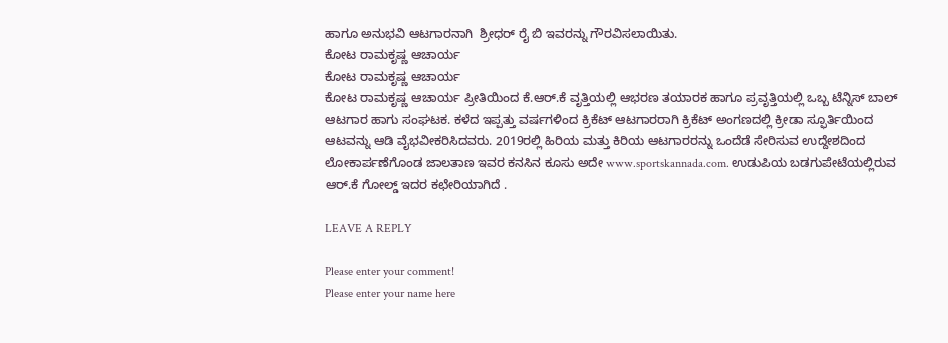ಹಾಗೂ ಅನುಭವಿ ಆಟಗಾರನಾಗಿ  ಶ್ರೀಧರ್ ರೈ ಬಿ ಇವರನ್ನು ಗೌರವಿಸಲಾಯಿತು.
ಕೋಟ ರಾಮಕೃಷ್ಣ ಆಚಾರ್ಯ
ಕೋಟ ರಾಮಕೃಷ್ಣ ಆಚಾರ್ಯ
ಕೋಟ ರಾಮಕೃಷ್ಣ ಆಚಾರ್ಯ ಪ್ರೀತಿಯಿಂದ ಕೆ.ಆರ್.ಕೆ ವೃತ್ತಿಯಲ್ಲಿ ಆಭರಣ ತಯಾರಕ ಹಾಗೂ ಪ್ರವೃತ್ತಿಯಲ್ಲಿ ಒಬ್ಬ ಟೆನ್ನಿಸ್ ಬಾಲ್ ಆಟಗಾರ ಹಾಗು ಸಂಘಟಕ. ಕಳೆದ ಇಪ್ಪತ್ತು ವರ್ಷಗಳಿಂದ ಕ್ರಿಕೆಟ್ ಆಟಗಾರರಾಗಿ ಕ್ರಿಕೆಟ್ ಅಂಗಣದಲ್ಲಿ ಕ್ರೀಡಾ ಸ್ಫೂರ್ತಿಯಿಂದ ಆಟವನ್ನು ಆಡಿ ವೈಭವೀಕರಿಸಿದವರು. 2019ರಲ್ಲಿ ಹಿರಿಯ ಮತ್ತು ಕಿರಿಯ ಆಟಗಾರರನ್ನು ಒಂದೆಡೆ ಸೇರಿಸುವ ಉದ್ದೇಶದಿಂದ ಲೋಕಾರ್ಪಣೆಗೊಂಡ ಜಾಲತಾಣ ಇವರ ಕನಸಿನ ಕೂಸು ಅದೇ www.sportskannada.com. ಉಡುಪಿಯ ಬಡಗುಪೇಟೆಯಲ್ಲಿರುವ ಆರ್.ಕೆ ಗೋಲ್ಡ್ ಇದರ ಕಛೇರಿಯಾಗಿದೆ .

LEAVE A REPLY

Please enter your comment!
Please enter your name here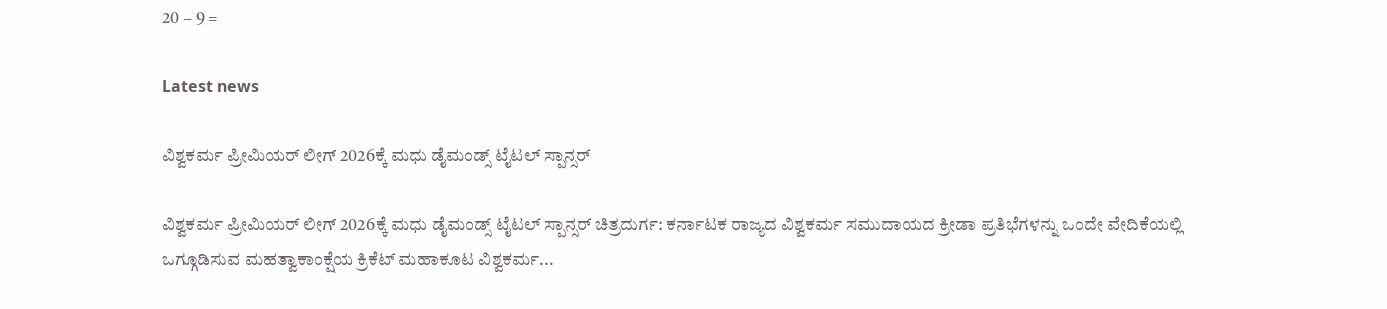20 − 9 =

Latest news

ವಿಶ್ವಕರ್ಮ ಪ್ರೀಮಿಯರ್ ಲೀಗ್ 2026ಕ್ಕೆ ಮಧು ಡೈಮಂಡ್ಸ್ ಟೈಟಲ್ ಸ್ಪಾನ್ಸರ್

ವಿಶ್ವಕರ್ಮ ಪ್ರೀಮಿಯರ್ ಲೀಗ್ 2026ಕ್ಕೆ ಮಧು ಡೈಮಂಡ್ಸ್ ಟೈಟಲ್ ಸ್ಪಾನ್ಸರ್ ಚಿತ್ರದುರ್ಗ: ಕರ್ನಾಟಕ ರಾಜ್ಯದ ವಿಶ್ವಕರ್ಮ ಸಮುದಾಯದ ಕ್ರೀಡಾ ಪ್ರತಿಭೆಗಳನ್ನು ಒಂದೇ ವೇದಿಕೆಯಲ್ಲಿ ಒಗ್ಗೂಡಿಸುವ ಮಹತ್ವಾಕಾಂಕ್ಷೆಯ ಕ್ರಿಕೆಟ್ ಮಹಾಕೂಟ ವಿಶ್ವಕರ್ಮ...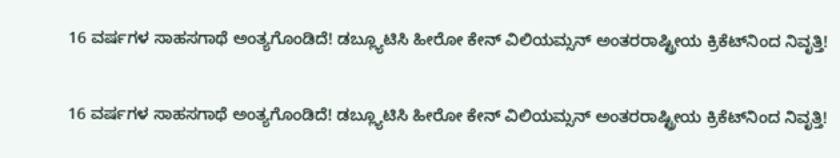16 ವರ್ಷಗಳ ಸಾಹಸಗಾಥೆ ಅಂತ್ಯಗೊಂಡಿದೆ! ಡಬ್ಲ್ಯೂಟಿಸಿ ಹೀರೋ ಕೇನ್ ವಿಲಿಯಮ್ಸನ್ ಅಂತರರಾಷ್ಟ್ರೀಯ ಕ್ರಿಕೆಟ್‌ನಿಂದ ನಿವೃತ್ತಿ!

16 ವರ್ಷಗಳ ಸಾಹಸಗಾಥೆ ಅಂತ್ಯಗೊಂಡಿದೆ! ಡಬ್ಲ್ಯೂಟಿಸಿ ಹೀರೋ ಕೇನ್ ವಿಲಿಯಮ್ಸನ್ ಅಂತರರಾಷ್ಟ್ರೀಯ ಕ್ರಿಕೆಟ್‌ನಿಂದ ನಿವೃತ್ತಿ!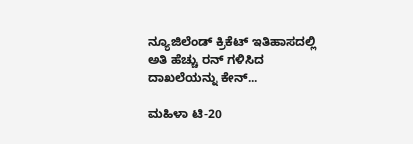ನ್ಯೂಜಿಲೆಂಡ್ ಕ್ರಿಕೆಟ್ ಇತಿಹಾಸದಲ್ಲಿ ಅತಿ ಹೆಚ್ಚು ರನ್ ಗಳಿಸಿದ ದಾಖಲೆಯನ್ನು ಕೇನ್...

ಮಹಿಳಾ ಟಿ-20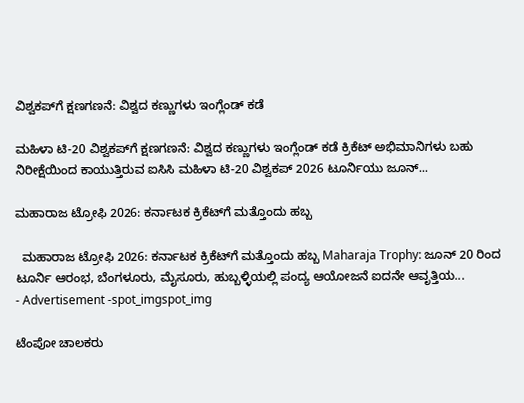ವಿಶ್ವಕಪ್‌ಗೆ ಕ್ಷಣಗಣನೆ: ವಿಶ್ವದ ಕಣ್ಣುಗಳು ಇಂಗ್ಲೆಂಡ್ ಕಡೆ

ಮಹಿಳಾ ಟಿ-20 ವಿಶ್ವಕಪ್‌ಗೆ ಕ್ಷಣಗಣನೆ: ವಿಶ್ವದ ಕಣ್ಣುಗಳು ಇಂಗ್ಲೆಂಡ್ ಕಡೆ ಕ್ರಿಕೆಟ್ ಅಭಿಮಾನಿಗಳು ಬಹು ನಿರೀಕ್ಷೆಯಿಂದ ಕಾಯುತ್ತಿರುವ ಐಸಿಸಿ ಮಹಿಳಾ ಟಿ-20 ವಿಶ್ವಕಪ್ 2026 ಟೂರ್ನಿಯು ಜೂನ್...

ಮಹಾರಾಜ ಟ್ರೋಫಿ 2026: ಕರ್ನಾಟಕ ಕ್ರಿಕೆಟ್‌ಗೆ ಮತ್ತೊಂದು ಹಬ್ಬ

  ಮಹಾರಾಜ ಟ್ರೋಫಿ 2026: ಕರ್ನಾಟಕ ಕ್ರಿಕೆಟ್‌ಗೆ ಮತ್ತೊಂದು ಹಬ್ಬ Maharaja Trophy: ಜೂನ್‌ 20 ರಿಂದ ಟೂರ್ನಿ ಆರಂಭ, ಬೆಂಗಳೂರು, ಮೈಸೂರು, ಹುಬ್ಬಳ್ಳಿಯಲ್ಲಿ ಪಂದ್ಯ ಆಯೋಜನೆ ಐದನೇ ಆವೃತ್ತಿಯ...
- Advertisement -spot_imgspot_img

ಟೆಂಪೋ ಚಾಲಕರು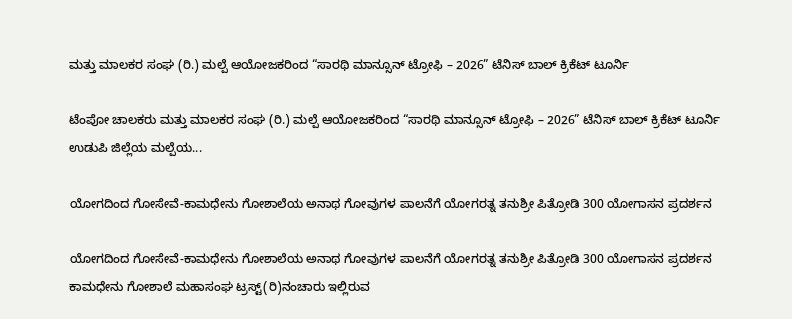ಮತ್ತು ಮಾಲಕರ ಸಂಘ (ರಿ.) ಮಲ್ಪೆ ಆಯೋಜಕರಿಂದ “ಸಾರಥಿ ಮಾನ್ಸೂನ್ ಟ್ರೋಫಿ – 2026” ಟೆನಿಸ್ ಬಾಲ್ ಕ್ರಿಕೆಟ್ ಟೂರ್ನಿ

ಟೆಂಪೋ ಚಾಲಕರು ಮತ್ತು ಮಾಲಕರ ಸಂಘ (ರಿ.) ಮಲ್ಪೆ ಆಯೋಜಕರಿಂದ “ಸಾರಥಿ ಮಾನ್ಸೂನ್ ಟ್ರೋಫಿ – 2026” ಟೆನಿಸ್ ಬಾಲ್ ಕ್ರಿಕೆಟ್ ಟೂರ್ನಿ ಉಡುಪಿ ಜಿಲ್ಲೆಯ ಮಲ್ಪೆಯ...

ಯೋಗದಿಂದ ಗೋಸೇವೆ-ಕಾಮಧೇನು ಗೋಶಾಲೆಯ ಅನಾಥ ಗೋವುಗಳ ಪಾಲನೆಗೆ ಯೋಗರತ್ನ ತನುಶ್ರೀ ಪಿತ್ರೋಡಿ 300 ಯೋಗಾಸನ ಪ್ರದರ್ಶನ

ಯೋಗದಿಂದ ಗೋಸೇವೆ-ಕಾಮಧೇನು ಗೋಶಾಲೆಯ ಅನಾಥ ಗೋವುಗಳ ಪಾಲನೆಗೆ ಯೋಗರತ್ನ ತನುಶ್ರೀ ಪಿತ್ರೋಡಿ 300 ಯೋಗಾಸನ ಪ್ರದರ್ಶನ ಕಾಮಧೇನು‌ ಗೋಶಾಲೆ ಮಹಾಸಂಘ ಟ್ರಸ್ಟ್(ರಿ)ನಂಚಾರು ಇಲ್ಲಿರುವ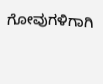ಗೋವುಗಳಿಗಾಗಿ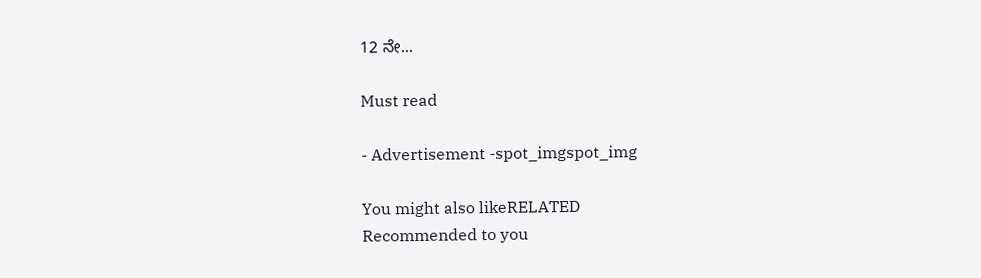12 ನೇ...

Must read

- Advertisement -spot_imgspot_img

You might also likeRELATED
Recommended to you